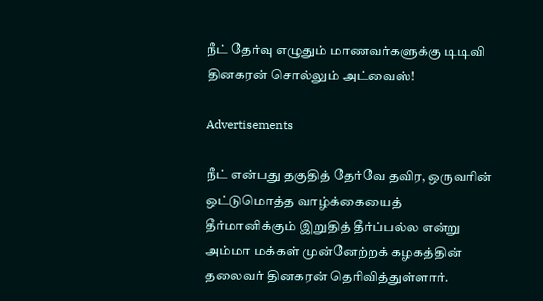நீட் தேர்வு எழுதும் மாணவர்களுக்கு டிடிவி தினகரன் சொல்லும் அட்வைஸ்!

Advertisements

நீட் என்பது தகுதித் தேர்வே தவிர, ஒருவரின் ஒட்டுமொத்த வாழ்க்கையைத் தீர்மானிக்கும் இறுதித் தீர்ப்பல்ல என்று அம்மா மக்கள் முன்னேற்றக் கழகத்தின் தலைவர் தினகரன் தெரிவித்துள்ளார்.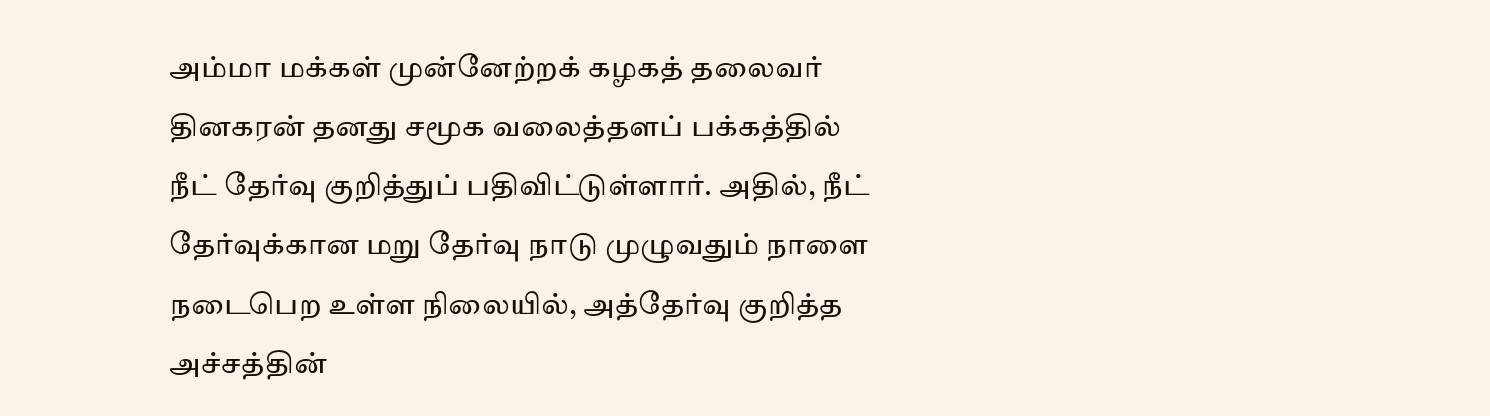அம்மா மக்கள் முன்னேற்றக் கழகத் தலைவர் தினகரன் தனது சமூக வலைத்தளப் பக்கத்தில் நீட் தேர்வு குறித்துப் பதிவிட்டுள்ளார். அதில், நீட் தேர்வுக்கான மறு தேர்வு நாடு முழுவதும் நாளை நடைபெற உள்ள நிலையில், அத்தேர்வு குறித்த அச்சத்தின்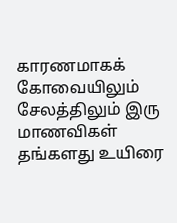காரணமாகக் கோவையிலும் சேலத்திலும் இரு மாணவிகள் தங்களது உயிரை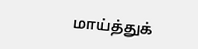மாய்த்துக்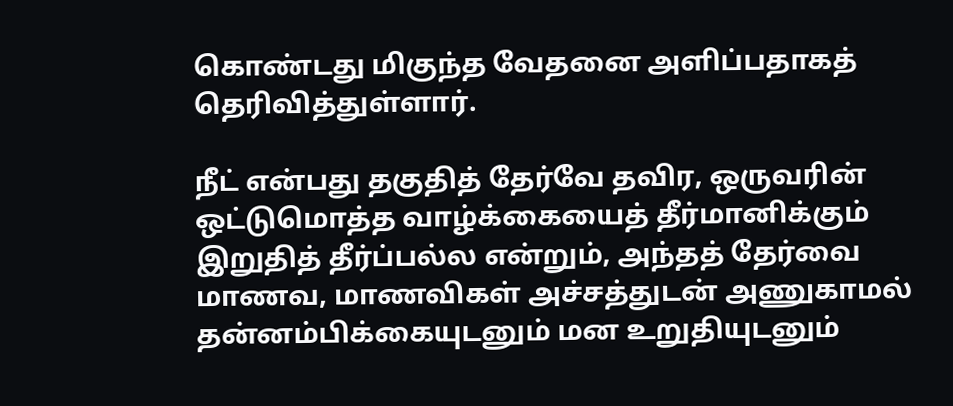கொண்டது மிகுந்த வேதனை அளிப்பதாகத் தெரிவித்துள்ளார்.

நீட் என்பது தகுதித் தேர்வே தவிர, ஒருவரின் ஒட்டுமொத்த வாழ்க்கையைத் தீர்மானிக்கும் இறுதித் தீர்ப்பல்ல என்றும், அந்தத் தேர்வை மாணவ, மாணவிகள் அச்சத்துடன் அணுகாமல் தன்னம்பிக்கையுடனும் மன உறுதியுடனும்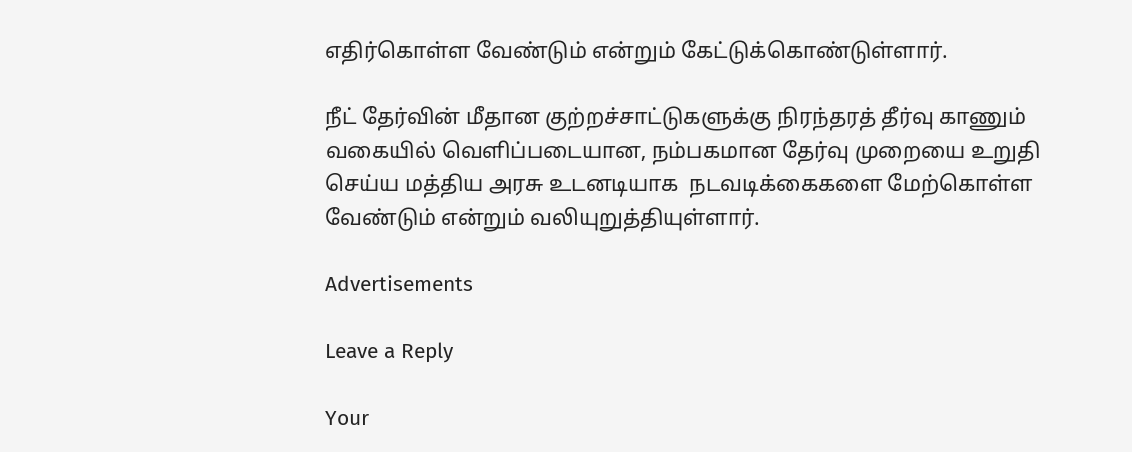எதிர்கொள்ள வேண்டும் என்றும் கேட்டுக்கொண்டுள்ளார்.

நீட் தேர்வின் மீதான குற்றச்சாட்டுகளுக்கு நிரந்தரத் தீர்வு காணும் வகையில் வெளிப்படையான, நம்பகமான தேர்வு முறையை உறுதி செய்ய மத்திய அரசு உடனடியாக  நடவடிக்கைகளை மேற்கொள்ள வேண்டும் என்றும் வலியுறுத்தியுள்ளார்.

Advertisements

Leave a Reply

Your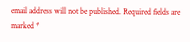email address will not be published. Required fields are marked *